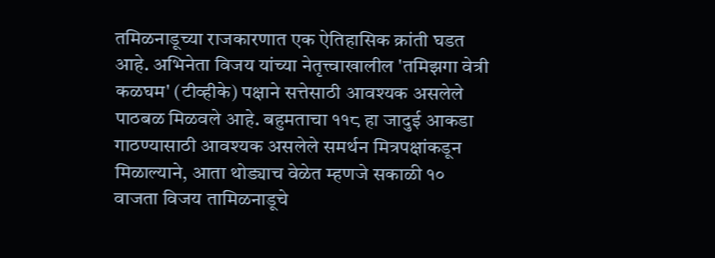तमिळनाडूच्या राजकारणात एक ऐतिहासिक क्रांती घडत आहे. अभिनेता विजय यांच्या नेतृत्त्वाखालील 'तमिझगा वेत्री कळघम' (टीव्हीके) पक्षाने सत्तेसाठी आवश्यक असलेले पाठबळ मिळवले आहे. बहुमताचा ११८ हा जादुई आकडा गाठण्यासाठी आवश्यक असलेले समर्थन मित्रपक्षांकडून मिळाल्याने, आता थोड्याच वेळेत म्हणजे सकाळी १० वाजता विजय तामिळनाडूचे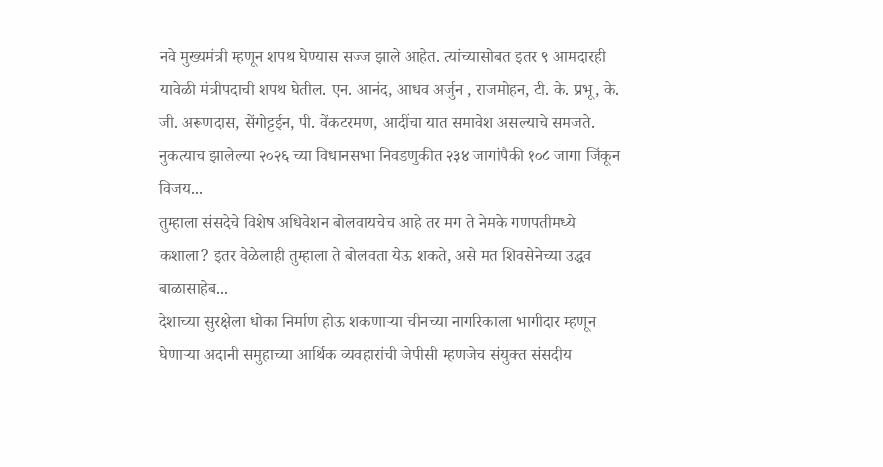नवे मुख्यमंत्री म्हणून शपथ घेण्यास सज्ज झाले आहेत. त्यांच्यासोबत इतर ९ आमदारही यावेळी मंत्रीपदाची शपथ घेतील. एन. आनंद, आधव अर्जुन , राजमोहन, टी. के. प्रभू, के. जी. अरूणदास, सेंगोट्टईन, पी. वेंकटरमण, आदींचा यात समावेश असल्याचे समजते.
नुकत्याच झालेल्या २०२६ च्या विधानसभा निवडणुकीत २३४ जागांपैकी १०८ जागा जिंकून विजय...
तुम्हाला संसदेचे विशेष अधिवेशन बोलवायचेच आहे तर मग ते नेमके गणपतीमध्ये कशाला? इतर वेळेलाही तुम्हाला ते बोलवता येऊ शकते, असे मत शिवसेनेच्या उद्धव बाळासाहेब...
देशाच्या सुरक्षेला धोका निर्माण होऊ शकणाऱ्या चीनच्या नागरिकाला भागीदार म्हणून घेणाऱ्या अदानी समुहाच्या आर्थिक व्यवहारांची जेपीसी म्हणजेच संयुक्त संसदीय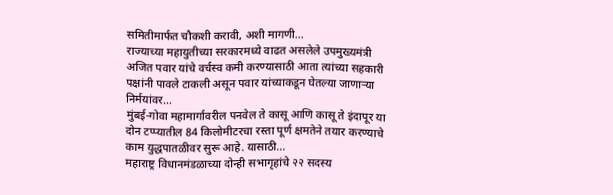समितीमार्फत चौकशी करावी, अशी मागणी...
राज्याच्या महायुतीच्या सरकारमध्ये वाढत असलेले उपमुख्यमंत्री अजित पवार यांचे वर्चस्व कमी करण्यासाठी आता त्यांच्या सहकारी पक्षांनी पावले टाकली असून पवार यांच्याकडून घेतल्या जाणाऱ्या निर्मयांवर...
मुंबई-गोवा महामार्गावरील पनवेल ते कासू आणि कासू ते इंदापूर या दोन टप्प्यातील 84 किलोमीटरचा रस्ता पूर्ण क्षमतेने तयार करण्याचे काम युद्धपातळीवर सुरू आहे. यासाठी...
महाराष्ट्र विधानमंडळाच्या दोन्ही सभागृहांचे २२ सदस्य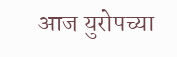आज युरोपच्या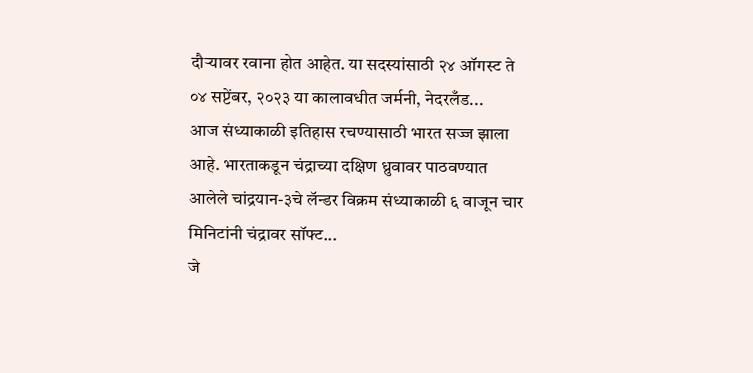दौऱ्यावर रवाना होत आहेत. या सदस्यांसाठी २४ ऑगस्ट ते ०४ सप्टेंबर, २०२३ या कालावधीत जर्मनी, नेदरलँड...
आज संध्याकाळी इतिहास रचण्यासाठी भारत सज्ज झाला आहे. भारताकडून चंद्राच्या दक्षिण ध्रुवावर पाठवण्यात आलेले चांद्रयान-३चे लॅन्डर विक्रम संध्याकाळी ६ वाजून चार मिनिटांनी चंद्रावर सॉफ्ट...
जे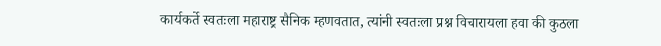कार्यकर्ते स्वतःला महाराष्ट्र सैनिक म्हणवतात, त्यांनी स्वतःला प्रश्न विचारायला हवा की कुठला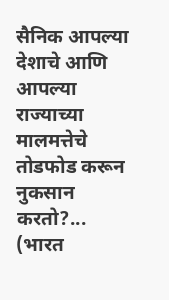सैनिक आपल्या देशाचे आणि आपल्या राज्याच्या मालमत्तेचे तोडफोड करून नुकसान करतो?...
(भारत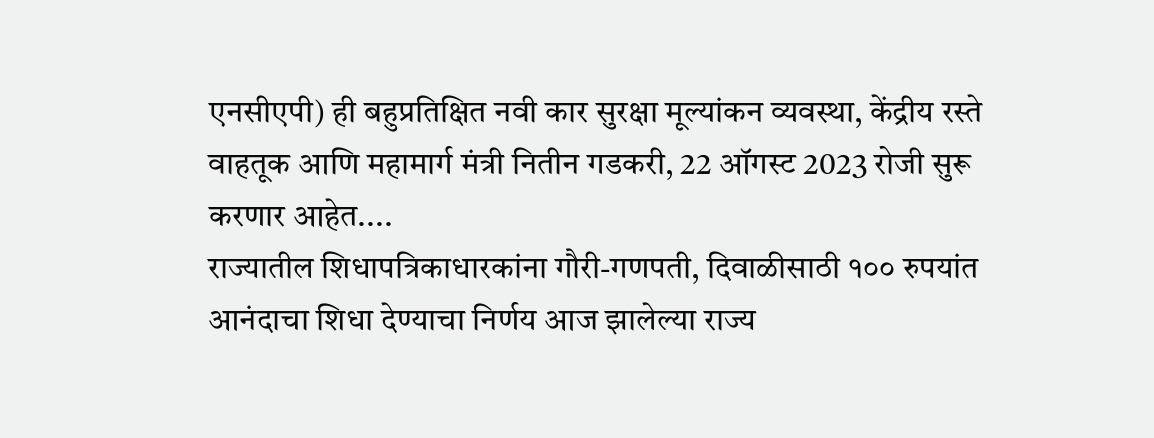एनसीएपी) ही बहुप्रतिक्षित नवी कार सुरक्षा मूल्यांकन व्यवस्था, केंद्रीय रस्ते वाहतूक आणि महामार्ग मंत्री नितीन गडकरी, 22 ऑगस्ट 2023 रोजी सुरू करणार आहेत....
राज्यातील शिधापत्रिकाधारकांना गौरी-गणपती, दिवाळीसाठी १०० रुपयांत आनंदाचा शिधा देण्याचा निर्णय आज झालेल्या राज्य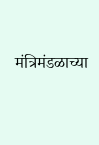मंत्रिमंडळाच्या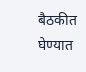बैठकीत घेण्यात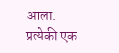आला.
प्रत्येकी एक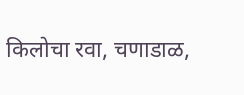किलोचा रवा, चणाडाळ,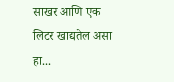साखर आणि एक लिटर खाद्यतेल असा हा...